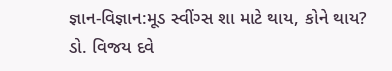જ્ઞાન-વિજ્ઞાન:મૂડ સ્વીંગ્સ શા માટે થાય, કોને થાય?
ડો. વિજય દવે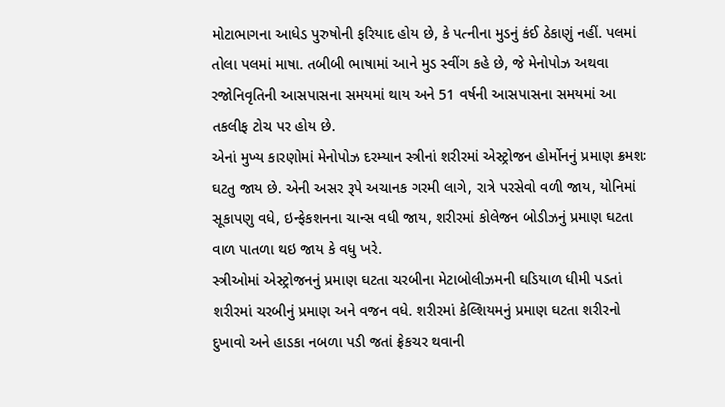મોટાભાગના આધેડ પુરુષોની ફરિયાદ હોય છે, કે પત્નીના મુડનું કંઈ ઠેકાણું નહીં. પલમાં તોલા પલમાં માષા. તબીબી ભાષામાં આને મુડ સ્વીંગ કહે છે, જે મેનોપોઝ અથવા રજોનિવૃતિની આસપાસના સમયમાં થાય અને 51 વર્ષની આસપાસના સમયમાં આ તકલીફ ટોચ પર હોય છે.
એનાં મુખ્ય કારણોમાં મેનોપોઝ દરમ્યાન સ્ત્રીનાં શરીરમાં એસ્ટ્રોજન હોર્મોનનું પ્રમાણ ક્રમશઃ ઘટતુ જાય છે. એની અસર રૂપે અચાનક ગરમી લાગે, રાત્રે પરસેવો વળી જાય, યોનિમાં સૂકાપણુ વધે, ઇન્ફેકશનના ચાન્સ વધી જાય, શરીરમાં કોલેજન બોડીઝનું પ્રમાણ ઘટતા વાળ પાતળા થઇ જાય કે વધુ ખરે.
સ્ત્રીઓમાં એસ્ટ્રોજનનું પ્રમાણ ઘટતા ચરબીના મેટાબોલીઝમની ઘડિયાળ ધીમી પડતાં શરીરમાં ચરબીનું પ્રમાણ અને વજન વધે. શરીરમાં કેલ્શિયમનું પ્રમાણ ઘટતા શરીરનો દુખાવો અને હાડકા નબળા પડી જતાં ફ્રેકચર થવાની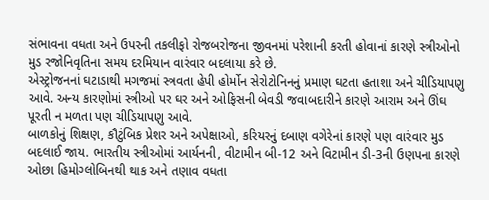સંભાવના વધતા અને ઉપરની તકલીફો રોજબરોજના જીવનમાં પરેશાની કરતી હોવાનાં કારણે સ્ત્રીઓનો મુડ રજોનિવૃતિના સમય દરમિયાન વારંવાર બદલાયા કરે છે.
એસ્ટ્રોજનનાં ઘટાડાથી મગજમાં સ્ત્રવતા હેપી હોર્મોન સેરોટોનિનનું પ્રમાણ ઘટતા હતાશા અને ચીડિયાપણુ આવે. અન્ય કારણોમાં સ્ત્રીઓ પર ઘર અને ઓફિસની બેવડી જવાબદારીને કારણે આરામ અને ઊંઘ પૂરતી ન મળતા પણ ચીડિયાપણુ આવે.
બાળકોનું શિક્ષણ, કૌટુંબિક પ્રેશર અને અપેક્ષાઓ, કરિયરનું દબાણ વગેરેનાં કારણે પણ વારંવાર મુડ બદલાઈ જાય. ભારતીય સ્ત્રીઓમાં આર્યનની, વીટામીન બી-12 અને વિટામીન ડી-3ની ઉણપના કારણે ઓછા હિમોગ્લોબિનથી થાક અને તણાવ વધતા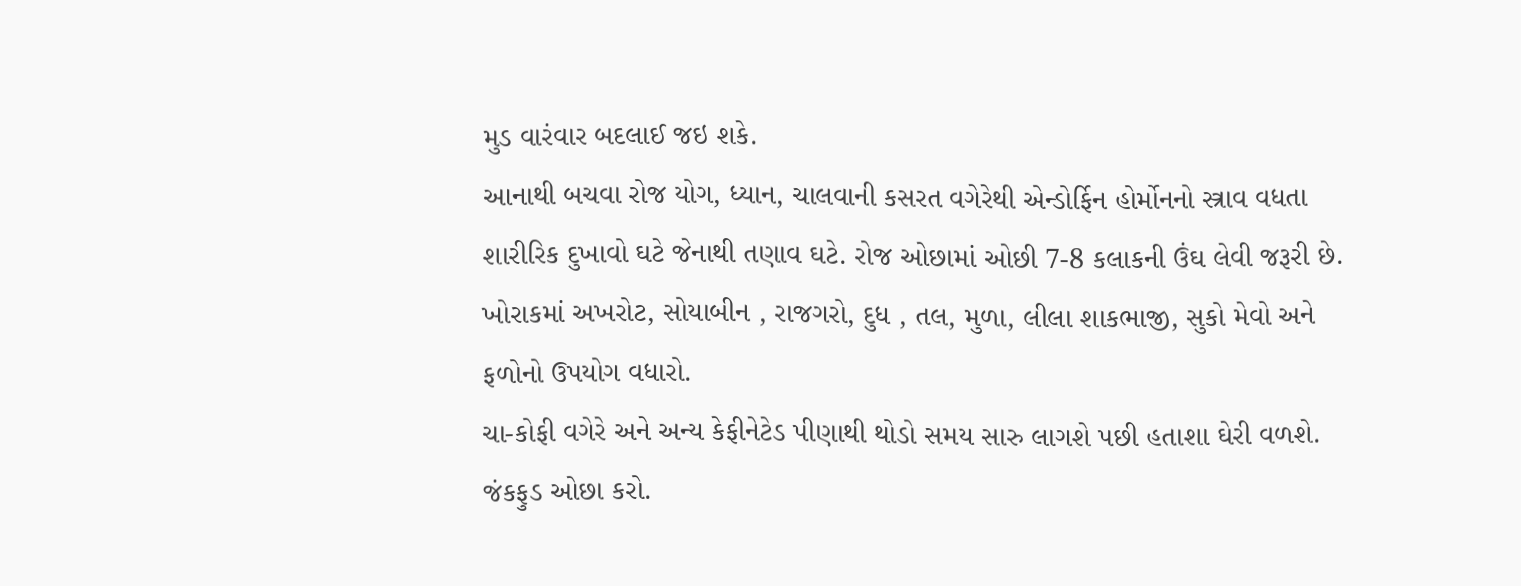મુડ વારંવાર બદલાઈ જઇ શકે.
આનાથી બચવા રોજ યોગ, ધ્યાન, ચાલવાની કસરત વગેરેથી એન્ડોર્ફિન હોર્મોનનો સ્ત્રાવ વધતા શારીરિક દુખાવો ઘટે જેનાથી તણાવ ઘટે. રોજ ઓછામાં ઓછી 7-8 કલાકની ઉંઘ લેવી જરૂરી છે. ખોરાકમાં અખરોટ, સોયાબીન , રાજગરો, દુધ , તલ, મુળા, લીલા શાકભાજી, સુકો મેવો અને ફળોનો ઉપયોગ વધારો.
ચા-કોફી વગેરે અને અન્ય કેફીનેટેડ પીણાથી થોડો સમય સારુ લાગશે પછી હતાશા ઘેરી વળશે. જંકફુડ ઓછા કરો.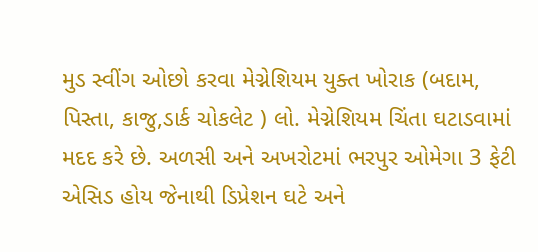મુડ સ્વીંગ ઓછો કરવા મેગ્નેશિયમ યુક્ત ખોરાક (બદામ, પિસ્તા, કાજુ,ડાર્ક ચોકલેટ ) લો. મેગ્નેશિયમ ચિંતા ઘટાડવામાં મદદ કરે છે. અળસી અને અખરોટમાં ભરપુર ઓમેગા 3 ફેટી એસિડ હોય જેનાથી ડિપ્રેશન ઘટે અને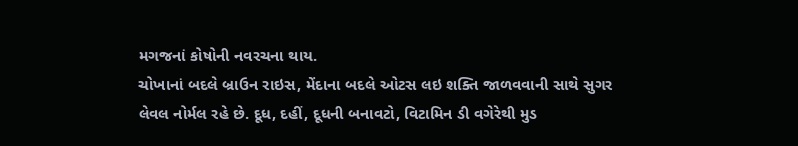મગજનાં કોષોની નવરચના થાય.
ચોખાનાં બદલે બ્રાઉન રાઇસ, મેંદાના બદલે ઓટસ લઇ શક્તિ જાળવવાની સાથે સુગર લેવલ નોર્મલ રહે છે. દૂધ, દહીં, દૂધની બનાવટો, વિટામિન ડી વગેરેથી મુડ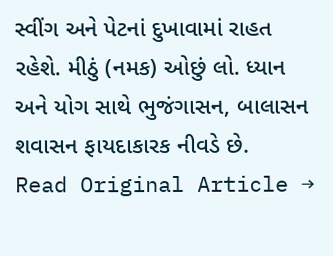સ્વીંગ અને પેટનાં દુખાવામાં રાહત રહેશે. મીઠું (નમક) ઓછું લો. ધ્યાન અને યોગ સાથે ભુજંગાસન, બાલાસન શવાસન ફાયદાકારક નીવડે છે.
Read Original Article →